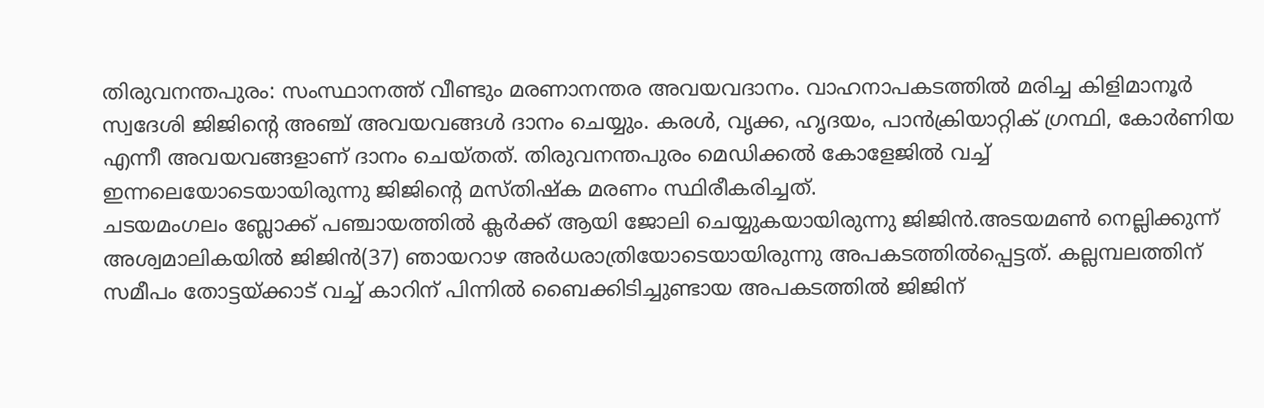തിരുവനന്തപുരം: സംസ്ഥാനത്ത് വീണ്ടും മരണാനന്തര അവയവദാനം. വാഹനാപകടത്തിൽ മരിച്ച കിളിമാനൂർ സ്വദേശി ജിജിൻ്റെ അഞ്ച് അവയവങ്ങൾ ദാനം ചെയ്യും. കരൾ, വൃക്ക, ഹൃദയം, പാൻക്രിയാറ്റിക് ഗ്രന്ഥി, കോർണിയ എന്നീ അവയവങ്ങളാണ് ദാനം ചെയ്തത്. തിരുവനന്തപുരം മെഡിക്കൽ കോളേജിൽ വച്ച് ഇന്നലെയോടെയായിരുന്നു ജിജിൻ്റെ മസ്തിഷ്ക മരണം സ്ഥിരീകരിച്ചത്.
ചടയമംഗലം ബ്ലോക്ക് പഞ്ചായത്തിൽ ക്ലർക്ക് ആയി ജോലി ചെയ്യുകയായിരുന്നു ജിജിൻ.അടയമൺ നെല്ലിക്കുന്ന് അശ്വമാലികയിൽ ജിജിൻ(37) ഞായറാഴ അർധരാത്രിയോടെയായിരുന്നു അപകടത്തിൽപ്പെട്ടത്. കല്ലമ്പലത്തിന് സമീപം തോട്ടയ്ക്കാട് വച്ച് കാറിന് പിന്നിൽ ബൈക്കിടിച്ചുണ്ടായ അപകടത്തിൽ ജിജിന്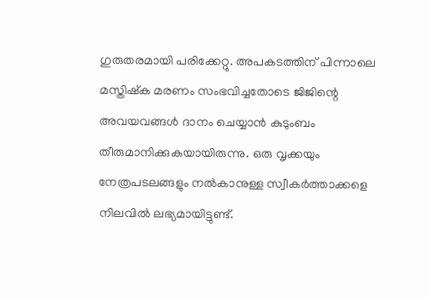ഗുരുതരമായി പരിക്കേറ്റു. അപകടത്തിന് പിന്നാലെ മസ്തിഷ്ക മരണം സംഭവിച്ചതോടെ ജിജിന്റെ അവയവങ്ങൾ ദാനം ചെയ്യാൻ കുടുംബം തീരുമാനിക്കുകയായിരുന്നു. ഒരു വൃക്കയും നേത്രപടലങ്ങളും നൽകാനുള്ള സ്വീകർത്താക്കളെ നിലവിൽ ലഭ്യമായിട്ടുണ്ട്.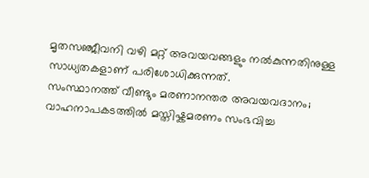മൃതസഞ്ജീവനി വഴി മറ്റ് അവയവങ്ങളും നൽകുന്നതിനുള്ള സാധ്യതകളാണ് പരിശോധിക്കുന്നത്.
സംസ്ഥാനത്ത് വീണ്ടും മരണാനന്തര അവയവദാനം; വാഹനാപകടത്തിൽ മസ്തിഷ്കമരണം സംഭവിച്ച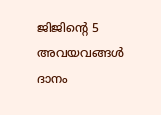ജിജിന്റെ 5 അവയവങ്ങൾ ദാനം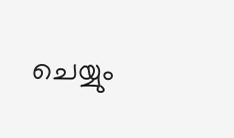ചെയ്യും